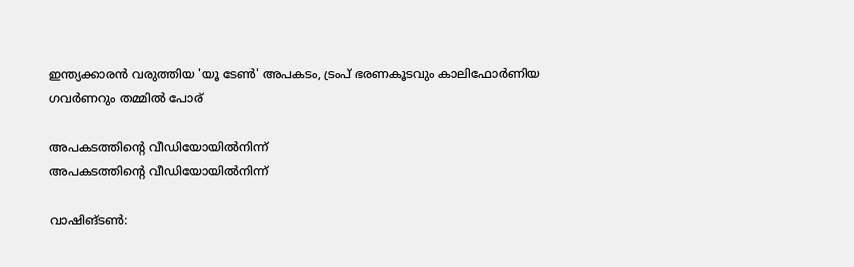ഇന്ത്യക്കാരന്‍ വരുത്തിയ 'യൂ ടേണ്‍' അപകടം, ട്രംപ് ഭരണകൂടവും കാലിഫോര്‍ണിയ ഗവര്‍ണറും തമ്മില്‍ പോര്

അപകടത്തിന്റെ വീഡിയോയില്‍നിന്ന്
അപകടത്തിന്റെ വീഡിയോയില്‍നിന്ന്

വാഷിങ്ടണ്‍: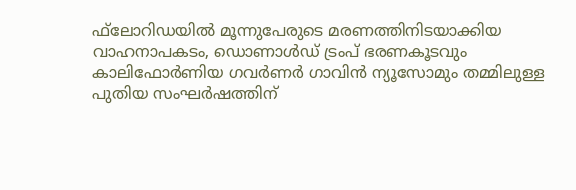ഫ്‌ലോറിഡയില്‍ മൂന്നുപേരുടെ മരണത്തിനിടയാക്കിയ വാഹനാപകടം, ഡൊണാള്‍ഡ് ട്രംപ് ഭരണകൂടവും കാലിഫോര്‍ണിയ ഗവര്‍ണര്‍ ഗാവിന്‍ ന്യൂസോമും തമ്മിലുള്ള  പുതിയ സംഘര്‍ഷത്തിന്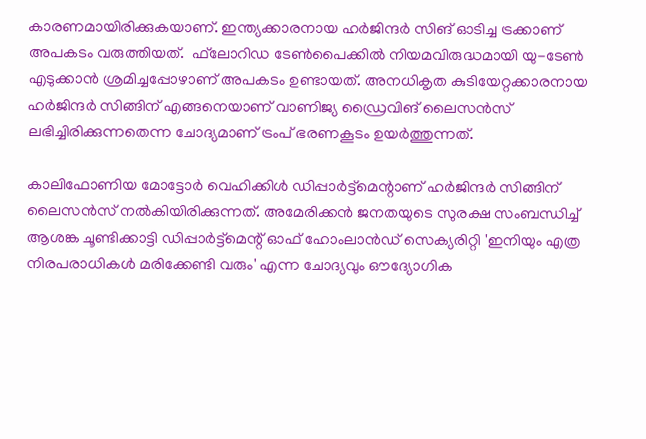കാരണമായിരിക്കുകയാണ്. ഇന്ത്യക്കാരനായ ഹര്‍ജിന്ദര്‍ സിങ് ഓടിച്ച ട്രക്കാണ് അപകടം വരുത്തിയത്.  ഫ്‌ലോറിഡ ടേണ്‍പൈക്കില്‍ നിയമവിരുദ്ധമായി യു-ടേണ്‍ എടുക്കാന്‍ ശ്രമിച്ചപ്പോഴാണ് അപകടം ഉണ്ടായത്. അനധികൃത കുടിയേറ്റക്കാരനായ ഹര്‍ജിന്ദര്‍ സിങ്ങിന് എങ്ങനെയാണ് വാണിജ്യ ഡ്രൈവിങ് ലൈസന്‍സ് ലഭിച്ചിരിക്കുന്നതെന്ന ചോദ്യമാണ് ട്രംപ് ഭരണകൂടം ഉയര്‍ത്തുന്നത്.

കാലിഫോണിയ മോട്ടോര്‍ വെഹിക്കിള്‍ ഡിപ്പാര്‍ട്ട്‌മെന്റാണ് ഹര്‍ജിന്ദര്‍ സിങ്ങിന് ലൈസന്‍സ് നല്‍കിയിരിക്കുന്നത്. അമേരിക്കന്‍ ജനതയുടെ സുരക്ഷ സംബന്ധിച്ച് ആശങ്ക ചൂണ്ടിക്കാട്ടി ഡിപ്പാര്‍ട്ട്‌മെന്റ് ഓഫ് ഹോംലാന്‍ഡ് സെക്യരിറ്റി 'ഇനിയും എത്ര നിരപരാധികള്‍ മരിക്കേണ്ടി വരും' എന്ന ചോദ്യവും ഔദ്യോഗിക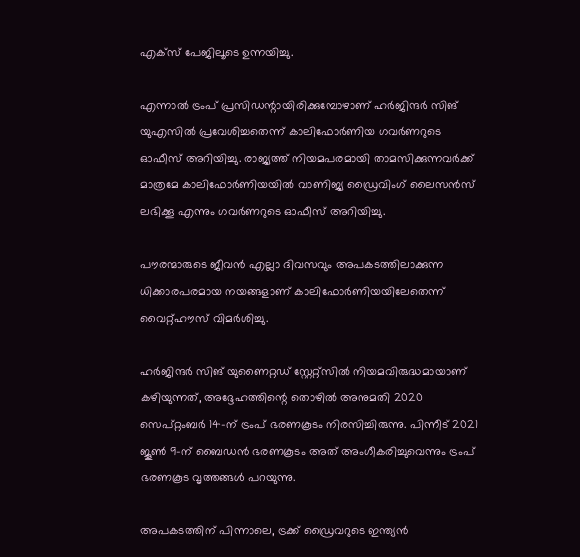എക്‌സ് പേജിലൂടെ ഉന്നയിച്ചു.

എന്നാല്‍ ട്രംപ് പ്രസിഡന്റായിരിക്കുമ്പോഴാണ് ഹര്‍ജിന്ദര്‍ സിങ് യുഎസില്‍ പ്രവേശിച്ചതെന്ന് കാലിഫോര്‍ണിയ ഗവര്‍ണറുടെ ഓഫീസ് അറിയിച്ചു. രാജ്യത്ത് നിയമപരമായി താമസിക്കുന്നവർക്ക് മാത്രമേ കാലിഫോര്‍ണിയയില്‍ വാണിജ്യ ഡ്രൈവിംഗ് ലൈസന്‍സ് ലഭിക്കൂ എന്നും ഗവര്‍ണറുടെ ഓഫീസ് അറിയിച്ചു.

പൗരന്മാരുടെ ജീവന്‍ എല്ലാ ദിവസവും അപകടത്തിലാക്കുന്ന ധിക്കാരപരമായ നയങ്ങളാണ് കാലിഫോര്‍ണിയയിലേതെന്ന് വൈറ്റ്ഹൗസ് വിമര്‍ശിച്ചു.

ഹര്‍ജിന്ദര്‍ സിങ് യുണൈറ്റഡ് സ്റ്റേറ്റ്‌സില്‍ നിയമവിരുദ്ധമായാണ് കഴിയുന്നത്, അദ്ദേഹത്തിന്റെ തൊഴില്‍ അനുമതി 2020 സെപ്റ്റംബര്‍ 14-ന് ട്രംപ് ഭരണകൂടം നിരസിച്ചിരുന്നു. പിന്നീട് 2021 ജൂണ്‍ 9-ന് ബൈഡന്‍ ഭരണകൂടം അത് അംഗീകരിച്ചുവെന്നും ട്രംപ് ഭരണകൂട വൃത്തങ്ങള്‍ പറയുന്നു.

അപകടത്തിന് പിന്നാലെ, ട്രക്ക് ഡ്രൈവറുടെ ഇന്ത്യന്‍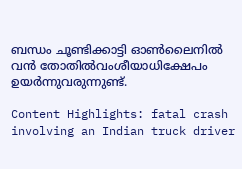ബന്ധം ചൂണ്ടിക്കാട്ടി ഓണ്‍ലൈനില്‍ വന്‍ തോതില്‍വംശീയാധിക്ഷേപം ഉയര്‍ന്നുവരുന്നുണ്ട്.

Content Highlights: fatal crash involving an Indian truck driver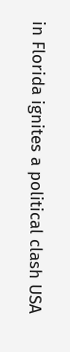in Florida ignites a political clash USA